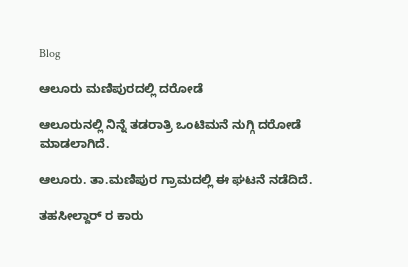Blog

ಆಲೂರು ಮಣಿಪುರದಲ್ಲಿ ದರೋಡೆ

ಆಲೂರುನಲ್ಲಿ ನಿನ್ನೆ ತಡರಾತ್ರಿ ಒಂಟಿಮನೆ ನುಗ್ಗಿ ದರೋಡೆ ಮಾಡಲಾಗಿದೆ.

ಆಲೂರು. ತಾ.ಮಣಿಪುರ ಗ್ರಾಮದಲ್ಲಿ ಈ ಘಟನೆ ನಡೆದಿದೆ.

ತಹಸೀಲ್ದಾರ್ ರ ಕಾರು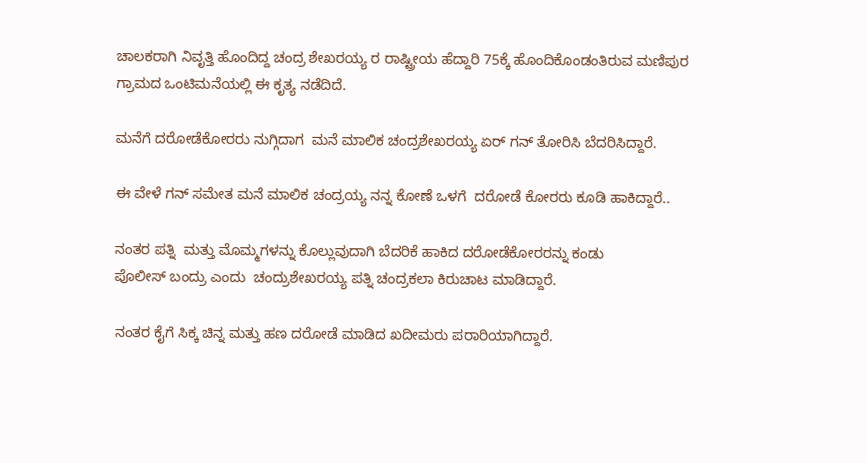ಚಾಲಕರಾಗಿ ನಿವೃತ್ತಿ ಹೊಂದಿದ್ದ ಚಂದ್ರ ಶೇಖರಯ್ಯ ರ ರಾಷ್ಟ್ರೀಯ ಹೆದ್ದಾರಿ 75ಕ್ಕೆ ಹೊಂದಿಕೊಂಡಂತಿರುವ ಮಣಿಪುರ ಗ್ರಾಮದ ಒಂಟಿಮನೆಯಲ್ಲಿ ಈ ಕೃತ್ಯ ನಡೆದಿದೆ.

ಮನೆಗೆ ದರೋಡೆಕೋರರು ನುಗ್ಗಿದಾಗ  ಮನೆ ಮಾಲಿಕ ಚಂದ್ರಶೇಖರಯ್ಯ ಏರ್ ಗನ್ ತೋರಿಸಿ ಬೆದರಿಸಿದ್ದಾರೆ.

ಈ ವೇಳೆ ಗನ್ ಸಮೇತ ಮನೆ ಮಾಲಿಕ ಚಂದ್ರಯ್ಯ ನನ್ನ ಕೋಣೆ ಒಳಗೆ  ದರೋಡೆ ಕೋರರು ಕೂಡಿ ಹಾಕಿದ್ದಾರೆ..

ನಂತರ ಪತ್ನಿ  ಮತ್ತು ಮೊಮ್ಮಗಳನ್ನು ಕೊಲ್ಲುವುದಾಗಿ ಬೆದರಿಕೆ ಹಾಕಿದ ದರೋಡೆಕೋರರನ್ನು ಕಂಡು
ಪೊಲೀಸ್ ಬಂದ್ರು ಎಂದು  ಚಂದ್ರುಶೇಖರಯ್ಯ ಪತ್ನಿ ಚಂದ್ರಕಲಾ ಕಿರುಚಾಟ ಮಾಡಿದ್ದಾರೆ.

ನಂತರ ಕೈಗೆ ಸಿಕ್ಕ ಚಿನ್ನ ಮತ್ತು ಹಣ ದರೋಡೆ ಮಾಡಿದ ಖದೀಮರು ಪರಾರಿಯಾಗಿದ್ದಾರೆ.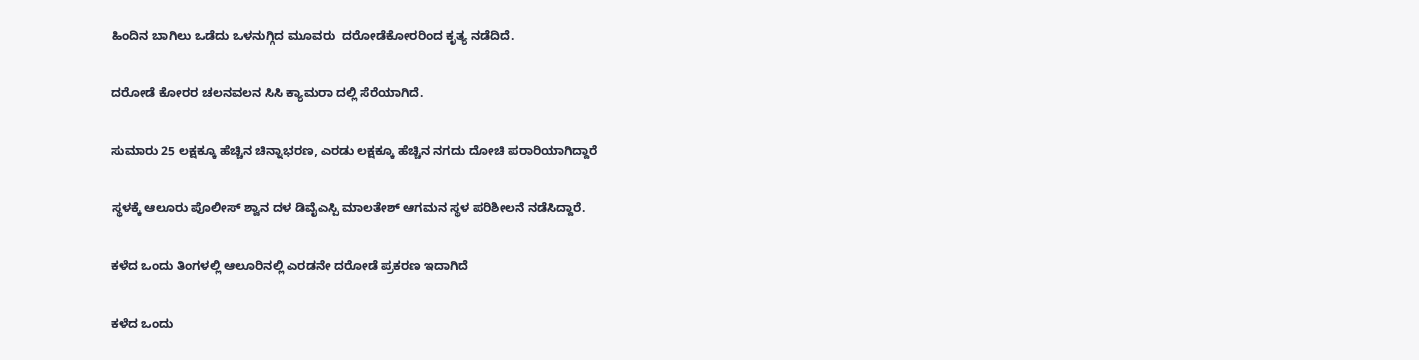ಹಿಂದಿನ ಬಾಗಿಲು ಒಡೆದು ಒಳನುಗ್ಗಿದ ಮೂವರು  ದರೋಡೆಕೋರರಿಂದ ಕೃತ್ಯ ನಡೆದಿದೆ.

ದರೋಡೆ ಕೋರರ ಚಲನವಲನ ಸಿಸಿ ಕ್ಯಾಮರಾ ದಲ್ಲಿ ಸೆರೆಯಾಗಿದೆ.

ಸುಮಾರು 25 ಲಕ್ಷಕ್ಕೂ ಹೆಚ್ಚಿನ ಚಿನ್ನಾಭರಣ, ಎರಡು ಲಕ್ಷಕ್ಕೂ ಹೆಚ್ಚಿನ ನಗದು ದೋಚಿ ಪರಾರಿಯಾಗಿದ್ದಾರೆ

ಸ್ಥಳಕ್ಕೆ ಆಲೂರು ಪೊಲೀಸ್ ಶ್ವಾನ ದಳ ಡಿವೈಎಸ್ಪಿ ಮಾಲತೇಶ್ ಆಗಮನ ಸ್ಥಳ ಪರಿಶೀಲನೆ ನಡೆಸಿದ್ದಾರೆ.

ಕಳೆದ ಒಂದು ತಿಂಗಳಲ್ಲಿ ಆಲೂರಿನಲ್ಲಿ ಎರಡನೇ ದರೋಡೆ ಪ್ರಕರಣ ಇದಾಗಿದೆ

ಕಳೆದ ಒಂದು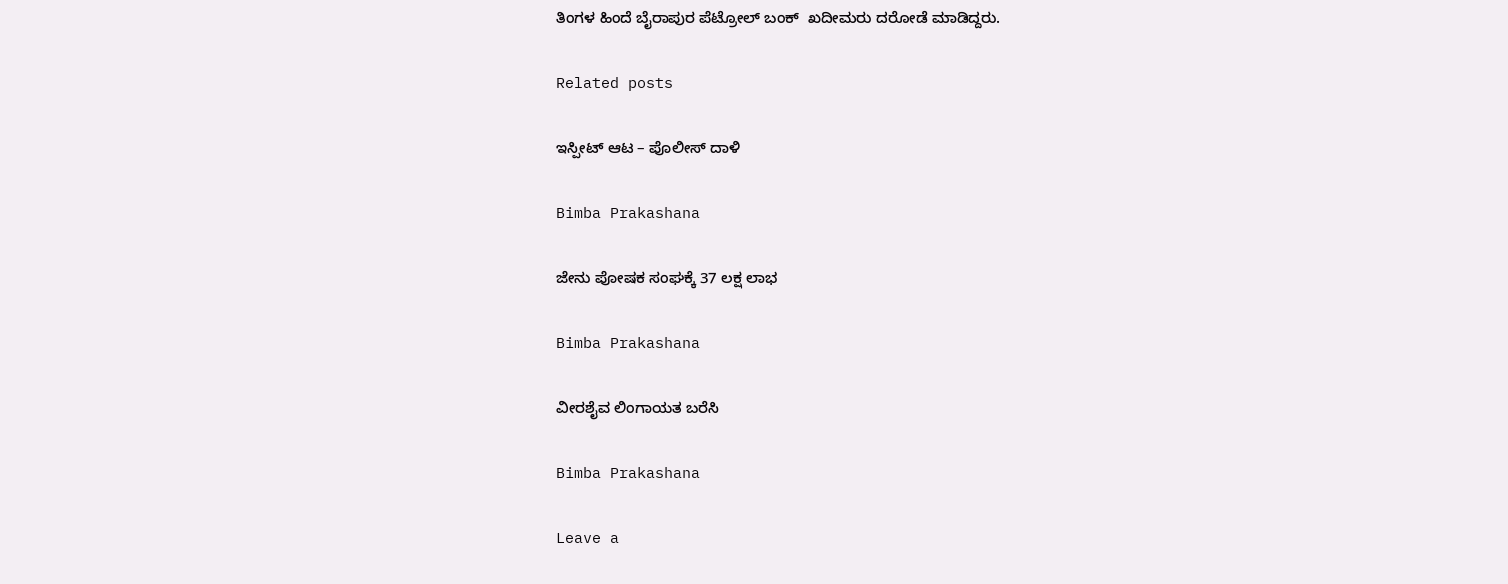ತಿಂಗಳ ಹಿಂದೆ ಬೈರಾಪುರ ಪೆಟ್ರೋಲ್ ಬಂಕ್  ಖದೀಮರು ದರೋಡೆ ಮಾಡಿದ್ದರು.

Related posts

ಇಸ್ಪೀಟ್ ಆಟ – ಪೊಲೀಸ್ ದಾಳಿ

Bimba Prakashana

ಜೇನು ಪೋಷಕ ಸಂಘಕ್ಕೆ 37 ಲಕ್ಷ ಲಾಭ

Bimba Prakashana

ವೀರಶೈವ ಲಿಂಗಾಯತ ಬರೆಸಿ

Bimba Prakashana

Leave a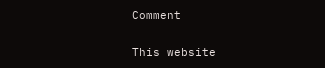Comment

This website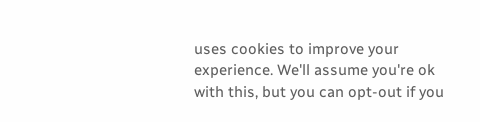uses cookies to improve your experience. We'll assume you're ok with this, but you can opt-out if you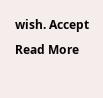wish. Accept Read More